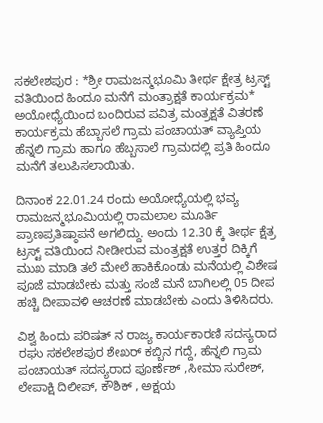ಸಕಲೇಶಪುರ : *ಶ್ರೀ ರಾಮಜನ್ಮಭೂಮಿ ತೀರ್ಥ ಕ್ಷೇತ್ರ ಟ್ರಸ್ಟ್ ವತಿಯಿಂದ ಹಿಂದೂ ಮನೆಗೆ ಮಂತ್ರಾಕ್ಷತೆ ಕಾರ್ಯಕ್ರಮ* ಅಯೋಧ್ಯೆಯಿಂದ ಬಂದಿರುವ ಪವಿತ್ರ ಮಂತ್ರಕ್ಷತೆ ವಿತರಣೆ ಕಾರ್ಯಕ್ರಮ ಹೆಬ್ಬಾಸಲೆ ಗ್ರಾಮ ಪಂಚಾಯತ್ ವ್ಯಾಪ್ತಿಯ ಹೆನ್ನಲಿ ಗ್ರಾಮ ಹಾಗೂ ಹೆಬ್ಬಸಾಲೆ ಗ್ರಾಮದಲ್ಲಿ ಪ್ರತಿ ಹಿಂದೂ ಮನೆಗೆ ತಲುಪಿಸಲಾಯಿತು.

ದಿನಾಂಕ 22.01.24 ರಂದು ಅಯೋಧ್ಯೆಯಲ್ಲಿ ಭವ್ಯ ರಾಮಜನ್ಮಭೂಮಿಯಲ್ಲಿ ರಾಮಲಾಲ ಮೂರ್ತಿ ಪ್ರಾಣಪ್ರತಿಷ್ಠಾಪನೆ ಅಗಲಿದ್ದು. ಅಂದು 12.30 ಕ್ಕೆ ತೀರ್ಥ ಕ್ಷೆತ್ರ ಟ್ರಸ್ಟ್ ವತಿಯಿಂದ ನೀಡೀರುವ ಮಂತ್ರಕ್ಷತೆ ಉತ್ತರ ದಿಕ್ಕಿಗೆ ಮುಖ ಮಾಡಿ ತಲೆ ಮೇಲೆ ಹಾಕಿಕೊಂಡು ಮನೆಯಲ್ಲಿ ವಿಶೇಷ ಪೂಜೆ ಮಾಡಬೇಕು ಮತ್ತು ಸಂಜೆ ಮನೆ ಬಾಗಿಲಲ್ಲಿ 05 ದೀಪ ಹಚ್ಚಿ ದೀಪಾವಳಿ ಆಚರಣೆ ಮಾಡಬೇಕು ಎಂದು ತಿಳಿಸಿದರು.

ವಿಶ್ವ ಹಿಂದು ಪರಿಷತ್ ನ ರಾಜ್ಯ ಕಾರ್ಯಕಾರಣಿ ಸದಸ್ಯರಾದ ರಘು ಸಕಲೇಶಪುರ ಶೇಖರ್ ಕಬ್ಬಿನ ಗದ್ದೆ, ಹೆನ್ನಲಿ ಗ್ರಾಮ ಪಂಚಾಯತ್ ಸದಸ್ಯರಾದ ಪೂರ್ಣೆಶ್ ,ಸೀಮಾ ಸುರೇಶ್, ಲೇಪಾಕ್ಷಿ ದಿಲೀಪ್, ಕೌಶಿಕ್ , ಅಕ್ಷಯ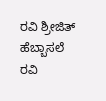ರವಿ ಶ್ರೀಜಿತ್ ಹೆಬ್ಬಾಸಲೆ ರವಿ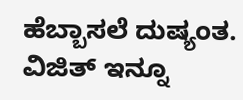ಹೆಬ್ಬಾಸಲೆ ದುಷ್ಯಂತ. ವಿಜಿತ್ ಇನ್ನೂ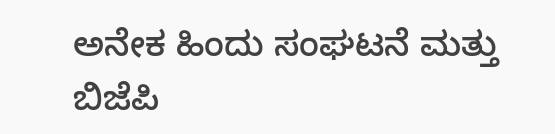ಅನೇಕ ಹಿಂದು ಸಂಘಟನೆ ಮತ್ತು ಬಿಜೆಪಿ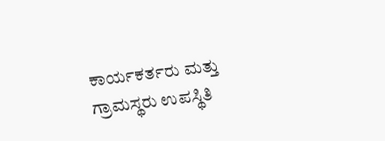ಕಾರ್ಯಕರ್ತರು ಮತ್ತು ಗ್ರಾಮಸ್ಥರು ಉಪಸ್ಥಿತಿ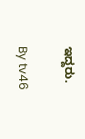ಇದ್ದರು.

By tv46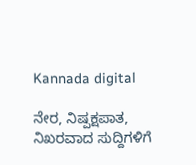Kannada digital

ನೇರ, ನಿಷ್ಪಕ್ಷಪಾತ, ನಿಖರವಾದ ಸುದ್ದಿಗಳಿಗೆ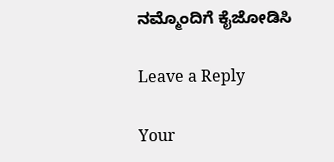ನಮ್ಮೊಂದಿಗೆ ಕೈಜೋಡಿಸಿ

Leave a Reply

Your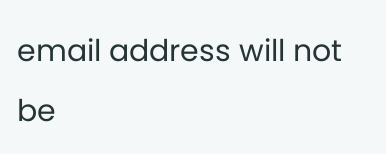email address will not be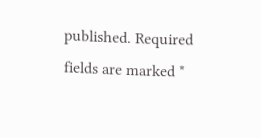published. Required fields are marked *